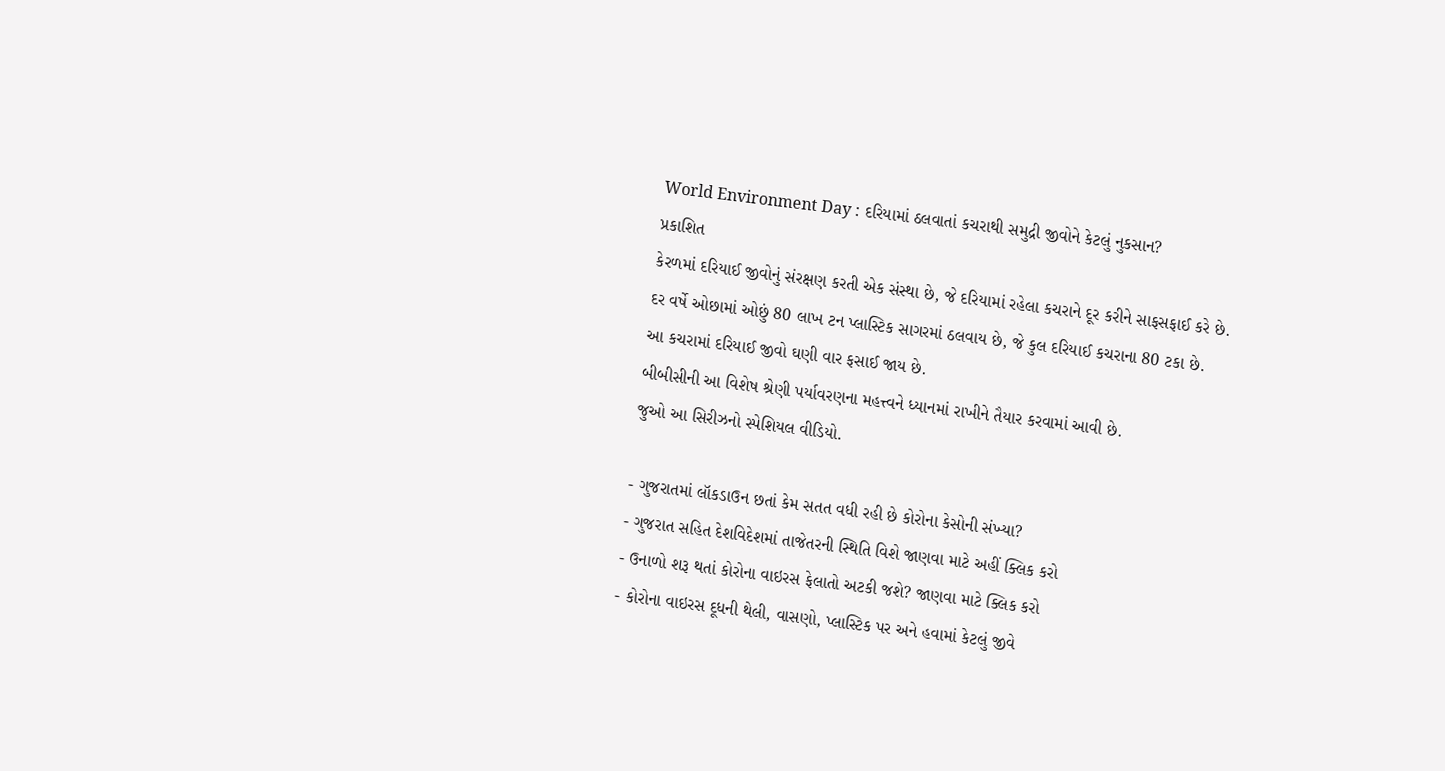World Environment Day : દરિયામાં ઠલવાતાં કચરાથી સમુદ્રી જીવોને કેટલું નુકસાન?
પ્રકાશિત
કેરળમાં દરિયાઈ જીવોનું સંરક્ષણ કરતી એક સંસ્થા છે, જે દરિયામાં રહેલા કચરાને દૂર કરીને સાફસફાઈ કરે છે.
દર વર્ષે ઓછામાં ઓછું 80 લાખ ટન પ્લાસ્ટિક સાગરમાં ઠલવાય છે, જે કુલ દરિયાઈ કચરાના 80 ટકા છે.
આ કચરામાં દરિયાઈ જીવો ઘણી વાર ફસાઈ જાય છે.
બીબીસીની આ વિશેષ શ્રેણી પર્યાવરણના મહત્ત્વને ધ્યાનમાં રાખીને તૈયાર કરવામાં આવી છે.
જુઓ આ સિરીઝનો સ્પેશિયલ વીડિયો.

- ગુજરાતમાં લૉકડાઉન છતાં કેમ સતત વધી રહી છે કોરોના કેસોની સંખ્યા?
- ગુજરાત સહિત દેશવિદેશમાં તાજેતરની સ્થિતિ વિશે જાણવા માટે અહીં ક્લિક કરો
- ઉનાળો શરૂ થતાં કોરોના વાઇરસ ફેલાતો અટકી જશે? જાણવા માટે ક્લિક કરો
- કોરોના વાઇરસ દૂધની થેલી, વાસણો, પ્લાસ્ટિક પર અને હવામાં કેટલું જીવે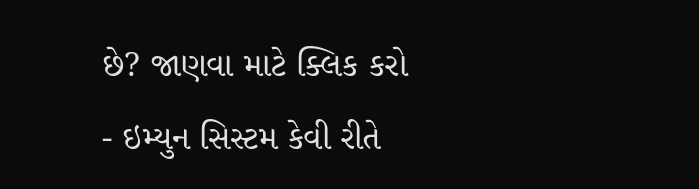છે? જાણવા માટે ક્લિક કરો
- ઇમ્યુન સિસ્ટમ કેવી રીતે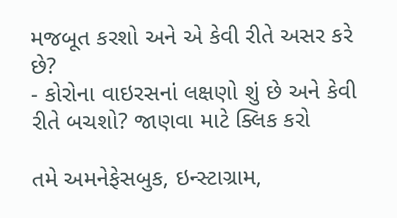મજબૂત કરશો અને એ કેવી રીતે અસર કરે છે?
- કોરોના વાઇરસનાં લક્ષણો શું છે અને કેવી રીતે બચશો? જાણવા માટે ક્લિક કરો

તમે અમનેફેસબુક, ઇન્સ્ટાગ્રામ,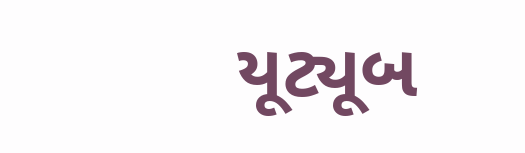યૂટ્યૂબ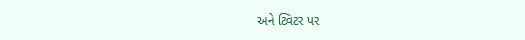અને ટ્વિટર પર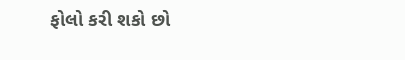ફોલો કરી શકો છો